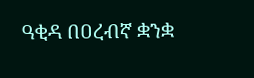ዓቂዳ በዐረብኛ ቋንቋ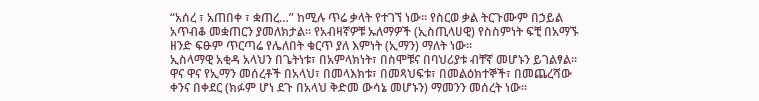“አሰረ ፣ አጠበቀ ፣ ቋጠረ…” ከሚሉ ጥሬ ቃላት የተገኘ ነው፡፡ የስርወ ቃል ትርጉሙም በኃይል አጥብቆ መቋጠርን ያመለክታል፡፡ የአብዛኛዎቹ ኡለማዎች (ኢስጢላሀዊ) የስስምነት ፍቺ በአማኙ ዘንድ ፍፁም ጥርጣሬ የሌለበት ቁርጥ ያለ እምነት (ኢማን) ማለት ነው፡፡
ኢስላማዊ አቂዳ አላህን በጌትነቱ፣ በአምላክነት፣ በስሞቹና በባህሪያቱ ብቸኛ መሆኑን ይገልፃል፡፡ ዋና ዋና የኢማን መሰረቶች በአላህ፣ በመላእክቱ፣ በመጻህፍቱ፣ በመልዕክተኞች፣ በመጨረሻው ቀንና በቀደር (ክፉም ሆነ ደጉ በአላህ ቅድመ ውሳኔ መሆኑን) ማመንን መሰረት ነው፡፡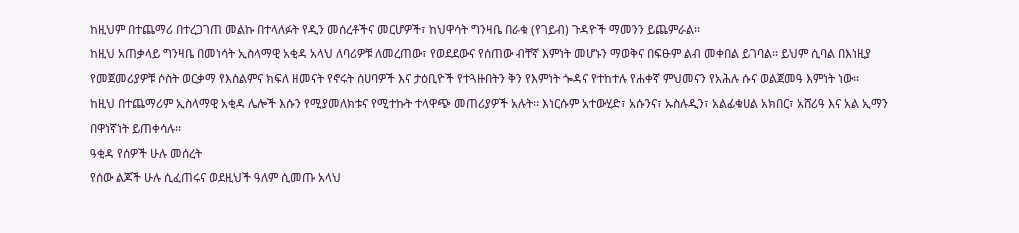ከዚህም በተጨማሪ በተረጋገጠ መልኩ በተላለፉት የዲን መሰረቶችና መርሆዎች፣ ከህዋሳት ግንዛቤ በራቁ (የገይብ) ጉዳዮች ማመንን ይጨምራል፡፡
ከዚህ አጠቃላይ ግንዛቤ በመነሳት ኢስላማዊ አቂዳ አላህ ለባሪዎቹ ለመረጠው፣ የወደደውና የሰጠው ብቸኛ እምነት መሆኑን ማወቅና በፍፁም ልብ መቀበል ይገባል፡፡ ይህም ሲባል በእነዚያ የመጀመሪያዎቹ ሶስት ወርቃማ የእስልምና ክፍለ ዘመናት የኖሩት ሰሀባዎች እና ታዕቢዮች የተጓዙበትን ቅን የእምነት ጐዳና የተከተሉ የሐቀኛ ምህመናን የአሕሉ ሱና ወልጀመዓ እምነት ነው፡፡
ከዚህ በተጨማሪም ኢስላማዊ አቂዳ ሌሎች እሱን የሚያመለክቱና የሚተኩት ተላዋጭ መጠሪያዎች አሉት፡፡ እነርሱም አተውሂድ፣ አሱንና፣ ኡስሉዲን፣ አልፊቁሀል አክበር፣ አሸሪዓ እና አል ኢማን በዋነኛነት ይጠቀሳሉ፡፡
ዓቂዳ የሰዎች ሁሉ መሰረት
የሰው ልጆች ሁሉ ሲፈጠሩና ወደዚህች ዓለም ሲመጡ አላህ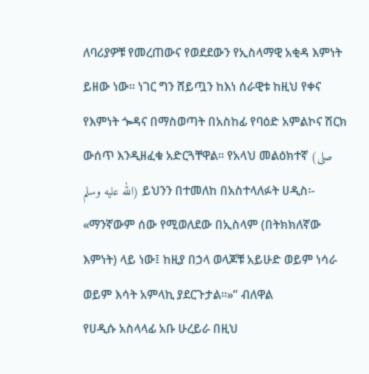ለባሪያዎቹ የመረጠውና የወደደውን የኢስላማዊ አቂዳ እምነት ይዘው ነው፡፡ ነገር ግን ሸይጧን ከእነ ሰራዊቱ ከዚህ የቀና የእምነት ጐዳና በማስወጣት በአስከፊ የባዕድ አምልኮና ሽርክ ውሰጥ እንዲዘፈቁ አድርጓቸዋል፡፡ የአላህ መልዕክተኛ (صلى الله عليه وسلم) ይህንን በተመለከ በአስተላለፉት ሀዲስ፡-
«ማንኛውም ሰው የሚወለደው በኢስላም (በትክክለኛው እምነት) ላይ ነው፤ ከዚያ በኃላ ወላጆቹ አይሁድ ወይም ነሳራ ወይም እሳት አምላኪ ያደርጉታል፡፡»” ብለዋል
የሀዲሱ አስላላፊ አቡ ሁረይራ በዚህ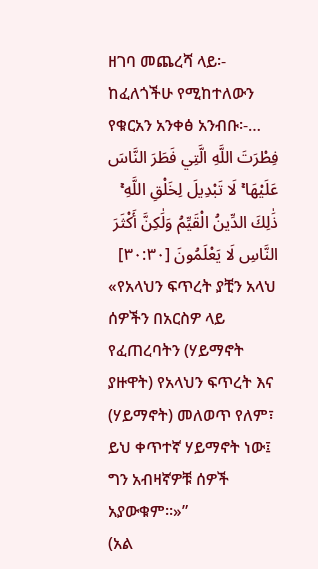ዘገባ መጨረሻ ላይ፡- ከፈለጎችሁ የሚከተለውን የቁርአን አንቀፅ አንብቡ፡-…
فِطْرَتَ اللَّهِ الَّتِي فَطَرَ النَّاسَ عَلَيْهَا ۚ لَا تَبْدِيلَ لِخَلْقِ اللَّهِ ۚ ذَٰلِكَ الدِّينُ الْقَيِّمُ وَلَٰكِنَّ أَكْثَرَ النَّاسِ لَا يَعْلَمُونَ [٣٠:٣٠]
«የአላህን ፍጥረት ያቺን አላህ ሰዎችን በአርስዎ ላይ የፈጠረባትን (ሃይማኖት ያዙዋት) የአላህን ፍጥረት እና (ሃይማኖት) መለወጥ የለም፣ ይህ ቀጥተኛ ሃይማኖት ነው፤ ግን አብዛኛዎቹ ሰዎች አያውቁም፡፡»”
(አል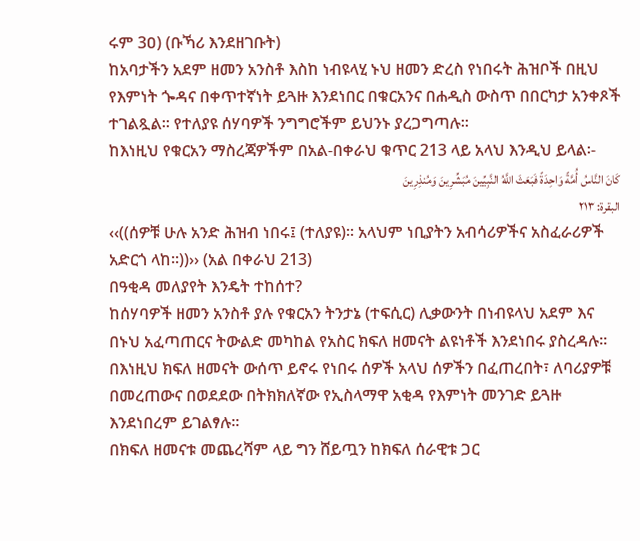ሩም 3ዐ) (ቡኻሪ እንደዘገቡት)
ከአባታችን አደም ዘመን አንስቶ እስከ ነብዩላሂ ኑህ ዘመን ድረስ የነበሩት ሕዝቦች በዚህ የእምነት ጐዳና በቀጥተኛነት ይጓዙ እንደነበር በቁርአንና በሐዲስ ውስጥ በበርካታ አንቀጾች ተገልጿል፡፡ የተለያዩ ሰሃባዎች ንግግሮችም ይህንኑ ያረጋግጣሉ፡፡
ከእነዚህ የቁርአን ማስረጃዎችም በአል-በቀራህ ቁጥር 213 ላይ አላህ እንዲህ ይላል፡-
كَانَ النَّاسُ أُمَّةً وَاحِدَةً فَبَعَثَ اللَّهُ النَّبِيِّينَ مُبَشِّرِينَ وَمُنذِرِينَ
البقرة: ٢١٣
‹‹((ሰዎቹ ሁሉ አንድ ሕዝብ ነበሩ፤ (ተለያዩ)፡፡ አላህም ነቢያትን አብሳሪዎችና አስፈራሪዎች አድርጎ ላከ፡፡))›› (አል በቀራህ 213)
በዓቂዳ መለያየት እንዴት ተከሰተ?
ከሰሃባዎች ዘመን አንስቶ ያሉ የቁርአን ትንታኔ (ተፍሲር) ሊቃውንት በነብዩላህ አደም እና በኑህ አፈጣጠርና ትውልድ መካከል የአስር ክፍለ ዘመናት ልዩነቶች እንደነበሩ ያስረዳሉ፡፡ በእነዚህ ክፍለ ዘመናት ውሰጥ ይኖሩ የነበሩ ሰዎች አላህ ሰዎችን በፈጠረበት፣ ለባሪያዎቹ በመረጠውና በወደደው በትክክለኛው የኢስላማዋ አቂዳ የእምነት መንገድ ይጓዙ እንደነበረም ይገልፃሉ፡፡
በክፍለ ዘመናቱ መጨረሻም ላይ ግን ሸይጧን ከክፍለ ሰራዊቱ ጋር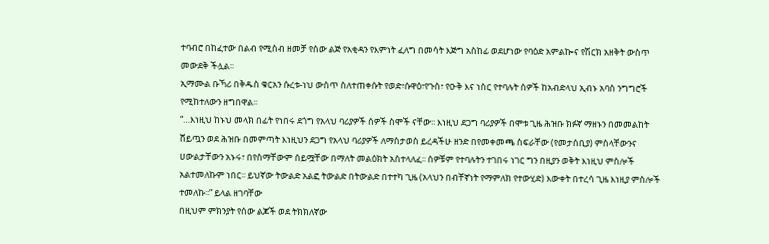ተባብሮ በከፈተው በልብ የሚስብ ዘመቻ የሰው ልጅ የአቂዳን የእምነት ፈለግ በመሳት እጅግ አስከፊ ወደሆነው የባዕድ አምልኰና የሽርክ አዘቅት ውስጥ መውደቅ ችሏል፡፡
ኢማሙል ቡኻሪ በቅዱስ ቁርአን ሱረቱ-ነህ ውስጥ ስለተጠቀሱት የወድ፣ሱዋዕ፣የጉስ፣ የዑቅ እና ነስር የተባሉት ሰዎች ከአብድላህ ኢብኑ አባስ ንግግሮች የሚከተለውን ዘግበዋል፡፡
“…እነዚህ ከኑህ መላክ በፊት የነበሩ ደጎግ የአላህ ባሪያዎች ሰዎች ስሞች ናቸው፡፡ እነዚህ ደጋግ ባሪያዎች በሞቱ ጊዜ ሕዝቡ ክፉኛ ማዘኑን በመመልከት ሸይጧን ወደ ሕዝቡ በመምጣት እነዚህን ደጋግ የአላህ ባሪያዎች ለማስታወስ ይረዳችሁ ዘንድ በየመቀመጫ ስፍራቸው (የመታሰቢያ) ምስላቸውንና ሀውልታቸውን አኑሩ፣ በየስማቸውም ሰይሟቸው በማለት መልዕክት አስተላለፈ፡፡ ሰዎቹም የተባሉትን ተገበሩ ነገር ግን በዚያን ወቅት እነዚህ ምስሎች አልተመለኩም ነበር፡፡ ይህኛው ትውልድ አልፎ ትውልድ በትውልድ በተተካ ጊዜ (አላህን በብቸኛነት የማምለክ የተውሂድ) እውቀት በተረሳ ጊዜ እነዚያ ምስሎች ተመለኩ፡፡” ይላል ዘገባቸው
በዚህም ምክንያት የሰው ልጆች ወደ ትክክለኛው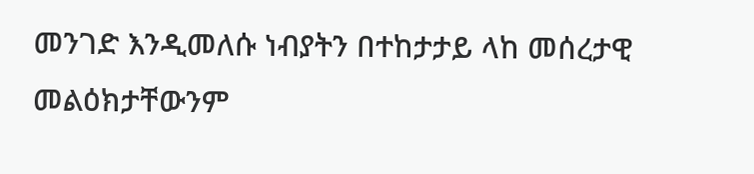መንገድ እንዲመለሱ ነብያትን በተከታታይ ላከ መሰረታዊ መልዕክታቸውንም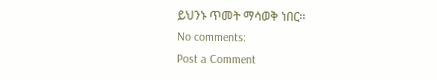ይህንኑ ጥመት ማሳወቅ ነበር፡፡
No comments:
Post a Comment